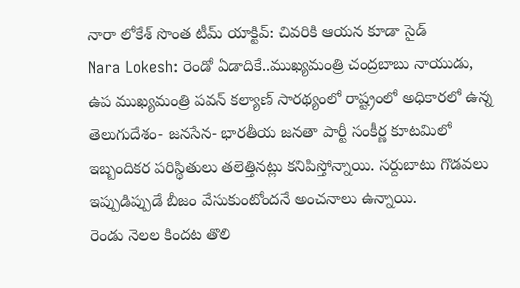నారా లోకేశ్ సొంత టీమ్ యాక్టివ్: చివరికి ఆయన కూడా సైడ్
Nara Lokesh: రెండో ఏడాదికే..ముఖ్యమంత్రి చంద్రబాబు నాయుడు, ఉప ముఖ్యమంత్రి పవన్ కల్యాణ్ సారథ్యంలో రాష్ట్రంలో అధికారలో ఉన్న తెలుగుదేశం- జనసేన- భారతీయ జనతా పార్టీ సంకీర్ణ కూటమిలో ఇబ్బందికర పరిస్థితులు తలెత్తినట్లు కనిపిస్తోన్నాయి. సర్దుబాటు గొడవలు ఇప్పుడిప్పుడే బీజం వేసుకుంటోందనే అంచనాలు ఉన్నాయి.
రెండు నెలల కిందట తొలి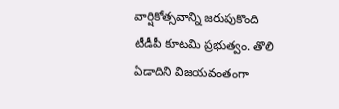వార్షికోత్సవాన్ని జరుపుకొంది టీడీపీ కూటమి ప్రభుత్వం. తొలి ఏడాదిని విజయవంతంగా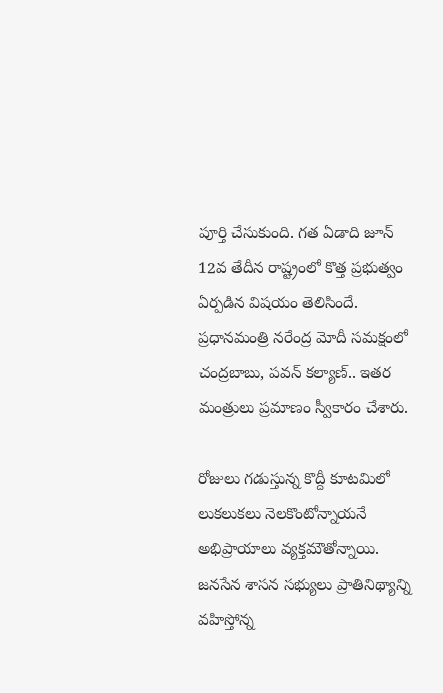పూర్తి చేసుకుంది. గత ఏడాది జూన్ 12వ తేదీన రాష్ట్రంలో కొత్త ప్రభుత్వం ఏర్పడిన విషయం తెలిసిందే. ప్రధానమంత్రి నరేంద్ర మోదీ సమక్షంలో చంద్రబాబు, పవన్ కల్యాణ్.. ఇతర మంత్రులు ప్రమాణం స్వీకారం చేశారు.

రోజులు గడుస్తున్న కొద్దీ కూటమిలో లుకలుకలు నెలకొంటోన్నాయనే అభిప్రాయాలు వ్యక్తమౌతోన్నాయి. జనసేన శాసన సభ్యులు ప్రాతినిథ్యాన్ని వహిస్తోన్న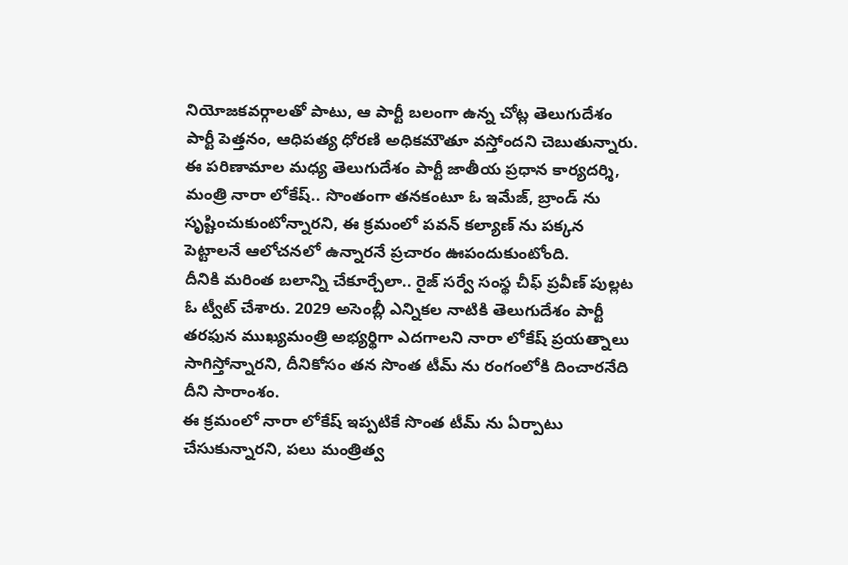నియోజకవర్గాలతో పాటు, ఆ పార్టీ బలంగా ఉన్న చోట్ల తెలుగుదేశం పార్టీ పెత్తనం, ఆధిపత్య ధోరణి అధికమౌతూ వస్తోందని చెబుతున్నారు.
ఈ పరిణామాల మధ్య తెలుగుదేశం పార్టీ జాతీయ ప్రధాన కార్యదర్శి, మంత్రి నారా లోకేష్.. సొంతంగా తనకంటూ ఓ ఇమేజ్, బ్రాండ్ ను సృష్టించుకుంటోన్నారని, ఈ క్రమంలో పవన్ కల్యాణ్ ను పక్కన పెట్టాలనే ఆలోచనలో ఉన్నారనే ప్రచారం ఊపందుకుంటోంది.
దీనికి మరింత బలాన్ని చేకూర్చేలా.. రైజ్ సర్వే సంస్థ చీఫ్ ప్రవీణ్ పుల్లట ఓ ట్వీట్ చేశారు. 2029 అసెంబ్లీ ఎన్నికల నాటికి తెలుగుదేశం పార్టీ తరఫున ముఖ్యమంత్రి అభ్యర్థిగా ఎదగాలని నారా లోకేష్ ప్రయత్నాలు సాగిస్తోన్నారని, దీనికోసం తన సొంత టీమ్ ను రంగంలోకి దించారనేది దీని సారాంశం.
ఈ క్రమంలో నారా లోకేష్ ఇప్పటికే సొంత టీమ్ ను ఏర్పాటు చేసుకున్నారని, పలు మంత్రిత్వ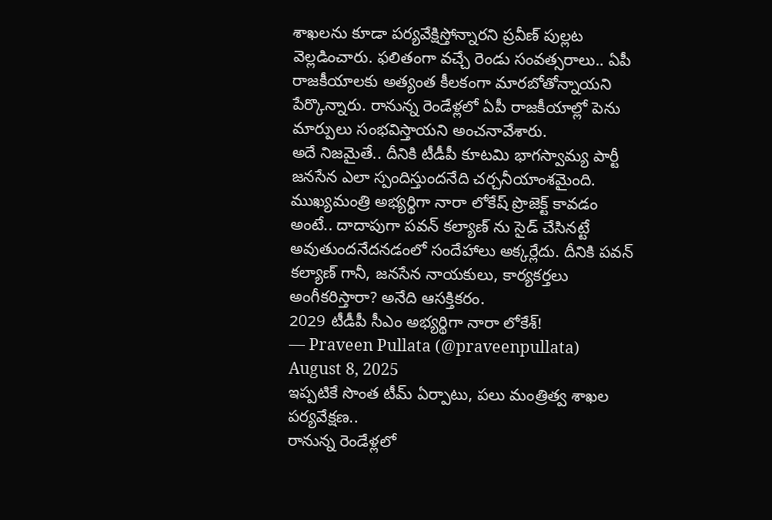శాఖలను కూడా పర్యవేక్షిస్తోన్నారని ప్రవీణ్ పుల్లట వెల్లడించారు. ఫలితంగా వచ్చే రెండు సంవత్సరాలు.. ఏపీ రాజకీయాలకు అత్యంత కీలకంగా మారబోతోన్నాయని పేర్కొన్నారు. రానున్న రెండేళ్లలో ఏపీ రాజకీయాల్లో పెను మార్పులు సంభవిస్తాయని అంచనావేశారు.
అదే నిజమైతే.. దీనికి టీడీపీ కూటమి భాగస్వామ్య పార్టీ జనసేన ఎలా స్పందిస్తుందనేది చర్చనీయాంశమైంది. ముఖ్యమంత్రి అభ్యర్థిగా నారా లోకేష్ ప్రొజెక్ట్ కావడం అంటే.. దాదాపుగా పవన్ కల్యాణ్ ను సైడ్ చేసినట్టే అవుతుందనేదనడంలో సందేహాలు అక్కర్లేదు. దీనికి పవన్ కల్యాణ్ గానీ, జనసేన నాయకులు, కార్యకర్తలు అంగీకరిస్తారా? అనేది ఆసక్తికరం.
2029 టీడీపీ సీఎం అభ్యర్థిగా నారా లోకేశ్!
— Praveen Pullata (@praveenpullata) August 8, 2025
ఇప్పటికే సొంత టీమ్ ఏర్పాటు, పలు మంత్రిత్వ శాఖల పర్యవేక్షణ..
రానున్న రెండేళ్లలో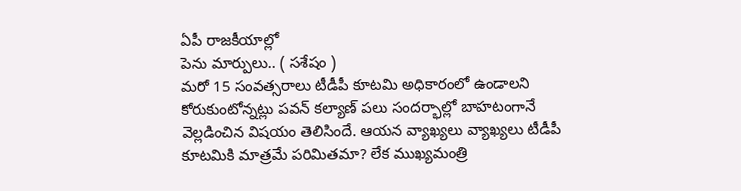ఏపీ రాజకీయాల్లో
పెను మార్పులు.. ( సశేషం )
మరో 15 సంవత్సరాలు టీడీపీ కూటమి అధికారంలో ఉండాలని కోరుకుంటోన్నట్లు పవన్ కల్యాణ్ పలు సందర్భాల్లో బాహటంగానే వెల్లడించిన విషయం తెలిసిందే. ఆయన వ్యాఖ్యలు వ్యాఖ్యలు టీడీపీ కూటమికి మాత్రమే పరిమితమా? లేక ముఖ్యమంత్రి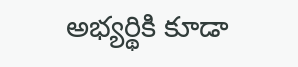అభ్యర్థికి కూడా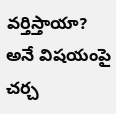వర్తిస్తాయా? అనే విషయంపై చర్చ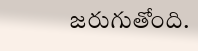జరుగుతోంది.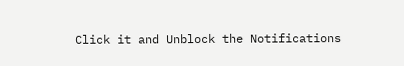Click it and Unblock the Notifications